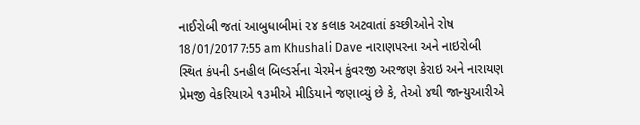નાઈરોબી જતાં આબુધાબીમાં ૨૪ કલાક અટવાતાં કચ્છીઓને રોષ 18/01/2017 7:55 am Khushali Dave નારાણપરના અને નાઇરોબી સ્થિત કંપની ડનહીલ બિલ્ડર્સના ચેરમેન કુંવરજી અરજણ કેરાઇ અને નારાયણ પ્રેમજી વેકરિયાએ ૧૩મીએ મીડિયાને જણાવ્યું છે કે, તેઓ ૪થી જાન્યુઆરીએ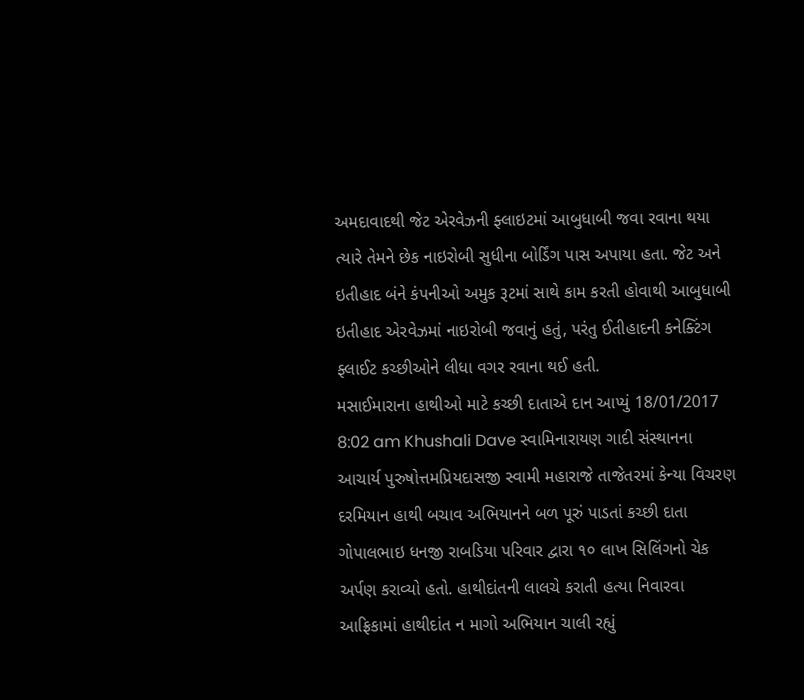અમદાવાદથી જેટ એરવેઝની ફ્લાઇટમાં આબુધાબી જવા રવાના થયા ત્યારે તેમને છેક નાઇરોબી સુધીના બોર્ડિંગ પાસ અપાયા હતા. જેટ અને ઇતીહાદ બંને કંપનીઓ અમુક રૂટમાં સાથે કામ કરતી હોવાથી આબુધાબી ઇતીહાદ એરવેઝમાં નાઇરોબી જવાનું હતું, પરંતુ ઈતીહાદની કનેક્ટિંગ ફ્લાઈટ કચ્છીઓને લીધા વગર રવાના થઈ હતી.
મસાઈમારાના હાથીઓ માટે કચ્છી દાતાએ દાન આપ્યું 18/01/2017 8:02 am Khushali Dave સ્વામિનારાયણ ગાદી સંસ્થાનના આચાર્ય પુરુષોત્તમપ્રિયદાસજી સ્વામી મહારાજે તાજેતરમાં કેન્યા વિચરણ દરમિયાન હાથી બચાવ અભિયાનને બળ પૂરું પાડતાં કચ્છી દાતા ગોપાલભાઇ ધનજી રાબડિયા પરિવાર દ્વારા ૧૦ લાખ સિલિંગનો ચેક અર્પણ કરાવ્યો હતો. હાથીદાંતની લાલચે કરાતી હત્યા નિવારવા આફ્રિકામાં હાથીદાંત ન માગો અભિયાન ચાલી રહ્યું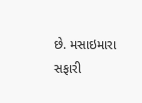છે. મસાઇમારા સફારી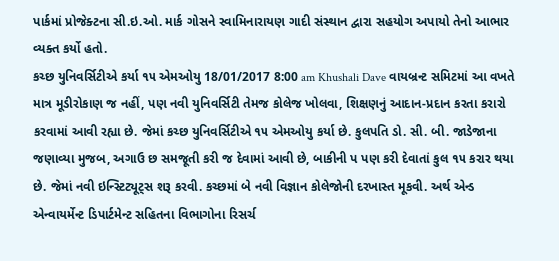પાર્કમાં પ્રોજેક્ટના સી.ઇ.ઓ. માર્ક ગોસને સ્વામિનારાયણ ગાદી સંસ્થાન દ્વારા સહયોગ અપાયો તેનો આભાર વ્યક્ત કર્યો હતો.
કચ્છ યુનિવર્સિટીએ કર્યા ૧૫ એમઓયુ 18/01/2017 8:00 am Khushali Dave વાયબ્રન્ટ સમિટમાં આ વખતે માત્ર મૂડીરોકાણ જ નહીં, પણ નવી યુનિવર્સિટી તેમજ કોલેજ ખોલવા, શિક્ષણનું આદાન-પ્રદાન કરતા કરારો કરવામાં આવી રહ્યા છે. જેમાં કચ્છ યુનિવર્સિટીએ ૧૫ એમઓયુ કર્યા છે. કુલપતિ ડો. સી. બી. જાડેજાના જણાવ્યા મુજબ, અગાઉ છ સમજૂતી કરી જ દેવામાં આવી છે, બાકીની પ પણ કરી દેવાતાં કુલ ૧૫ કરાર થયા છે. જેમાં નવી ઇન્સ્ટિટ્યૂટ્સ શરૂ કરવી. કચ્છમાં બે નવી વિજ્ઞાન કોલેજોની દરખાસ્ત મૂકવી. અર્થ એન્ડ એન્વાયર્મેન્ટ ડિપાર્ટમેન્ટ સહિતના વિભાગોના રિસર્ચ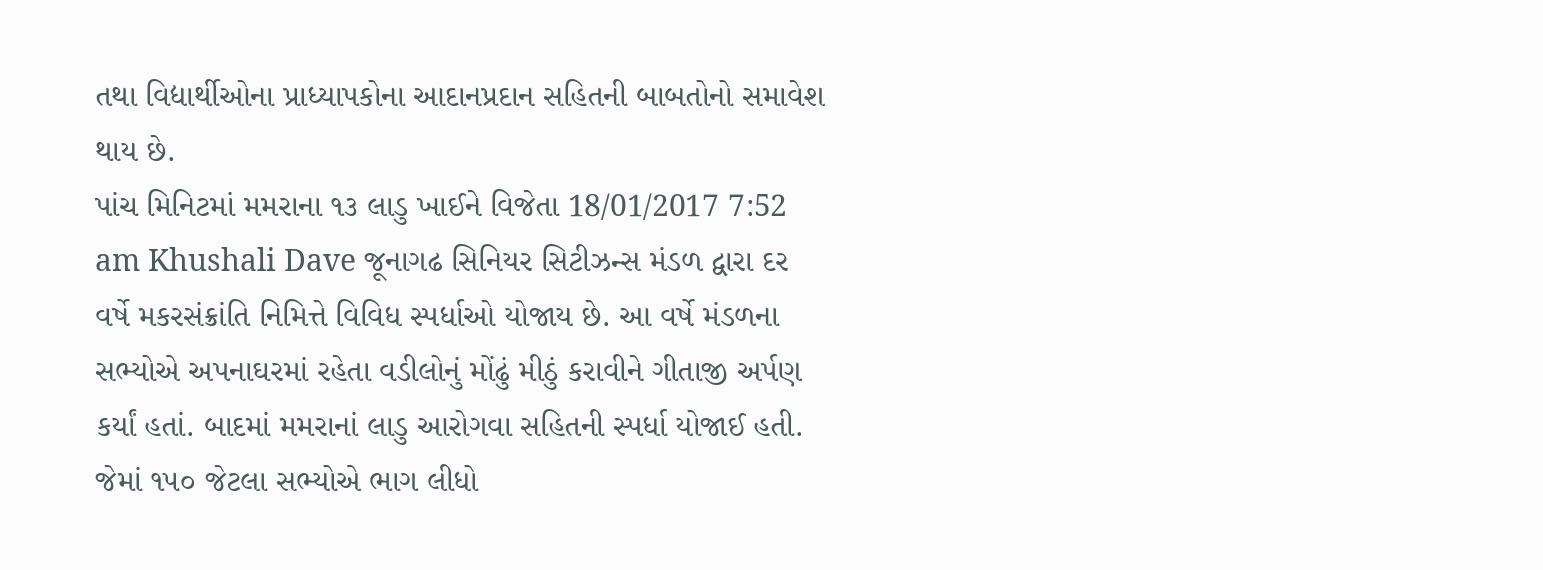તથા વિદ્યાર્થીઓના પ્રાધ્યાપકોના આદાનપ્રદાન સહિતની બાબતોનો સમાવેશ થાય છે.
પાંચ મિનિટમાં મમરાના ૧૩ લાડુ ખાઈને વિજેતા 18/01/2017 7:52 am Khushali Dave જૂનાગઢ સિનિયર સિટીઝન્સ મંડળ દ્વારા દર વર્ષે મકરસંક્રાંતિ નિમિત્તે વિવિધ સ્પર્ધાઓ યોજાય છે. આ વર્ષે મંડળના સભ્યોએ અપનાઘરમાં રહેતા વડીલોનું મોંઢું મીઠું કરાવીને ગીતાજી અર્પણ કર્યાં હતાં. બાદમાં મમરાનાં લાડુ આરોગવા સહિતની સ્પર્ધા યોજાઈ હતી. જેમાં ૧૫૦ જેટલા સભ્યોએ ભાગ લીધો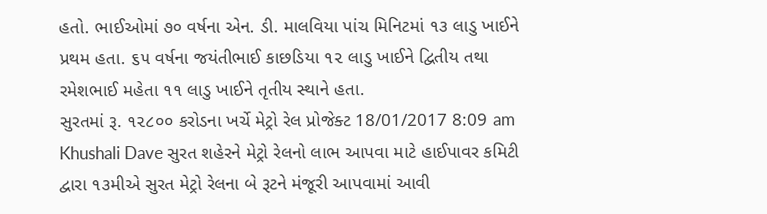હતો. ભાઈઓમાં ૭૦ વર્ષના એન. ડી. માલવિયા પાંચ મિનિટમાં ૧૩ લાડુ ખાઈને પ્રથમ હતા. ૬૫ વર્ષના જયંતીભાઈ કાછડિયા ૧૨ લાડુ ખાઈને દ્વિતીય તથા રમેશભાઈ મહેતા ૧૧ લાડુ ખાઈને તૃતીય સ્થાને હતા.
સુરતમાં રૂ. ૧૨૮૦૦ કરોડના ખર્ચે મેટ્રો રેલ પ્રોજેક્ટ 18/01/2017 8:09 am Khushali Dave સુરત શહેરને મેટ્રો રેલનો લાભ આપવા માટે હાઈપાવર કમિટી દ્વારા ૧૩મીએ સુરત મેટ્રો રેલના બે રૂટને મંજૂરી આપવામાં આવી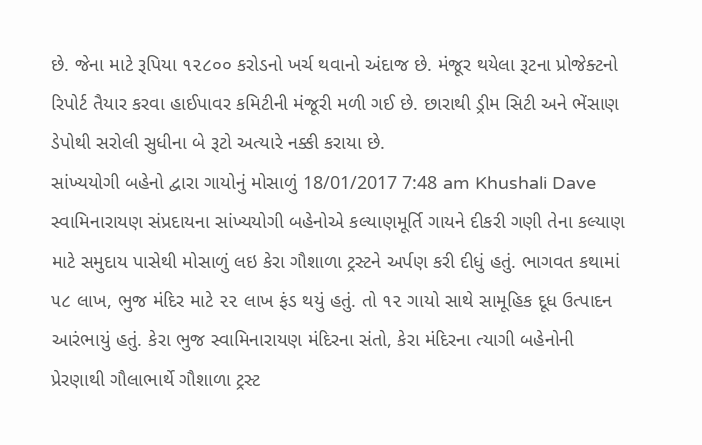છે. જેના માટે રૂપિયા ૧૨૮૦૦ કરોડનો ખર્ચ થવાનો અંદાજ છે. મંજૂર થયેલા રૂટના પ્રોજેક્ટનો રિપોર્ટ તૈયાર કરવા હાઈપાવર કમિટીની મંજૂરી મળી ગઈ છે. છારાથી ડ્રીમ સિટી અને ભેંસાણ ડેપોથી સરોલી સુધીના બે રૂટો અત્યારે નક્કી કરાયા છે.
સાંખ્યયોગી બહેનો દ્વારા ગાયોનું મોસાળું 18/01/2017 7:48 am Khushali Dave સ્વામિનારાયણ સંપ્રદાયના સાંખ્યયોગી બહેનોએ કલ્યાણમૂર્તિ ગાયને દીકરી ગણી તેના કલ્યાણ માટે સમુદાય પાસેથી મોસાળું લઇ કેરા ગૌશાળા ટ્રસ્ટને અર્પણ કરી દીધું હતું. ભાગવત કથામાં ૫૮ લાખ, ભુજ મંદિર માટે ૨૨ લાખ ફંડ થયું હતું. તો ૧૨ ગાયો સાથે સામૂહિક દૂધ ઉત્પાદન આરંભાયું હતું. કેરા ભુજ સ્વામિનારાયણ મંદિરના સંતો, કેરા મંદિરના ત્યાગી બહેનોની પ્રેરણાથી ગૌલાભાર્થે ગૌશાળા ટ્રસ્ટ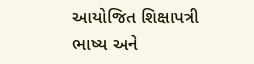આયોજિત શિક્ષાપત્રી ભાષ્ય અને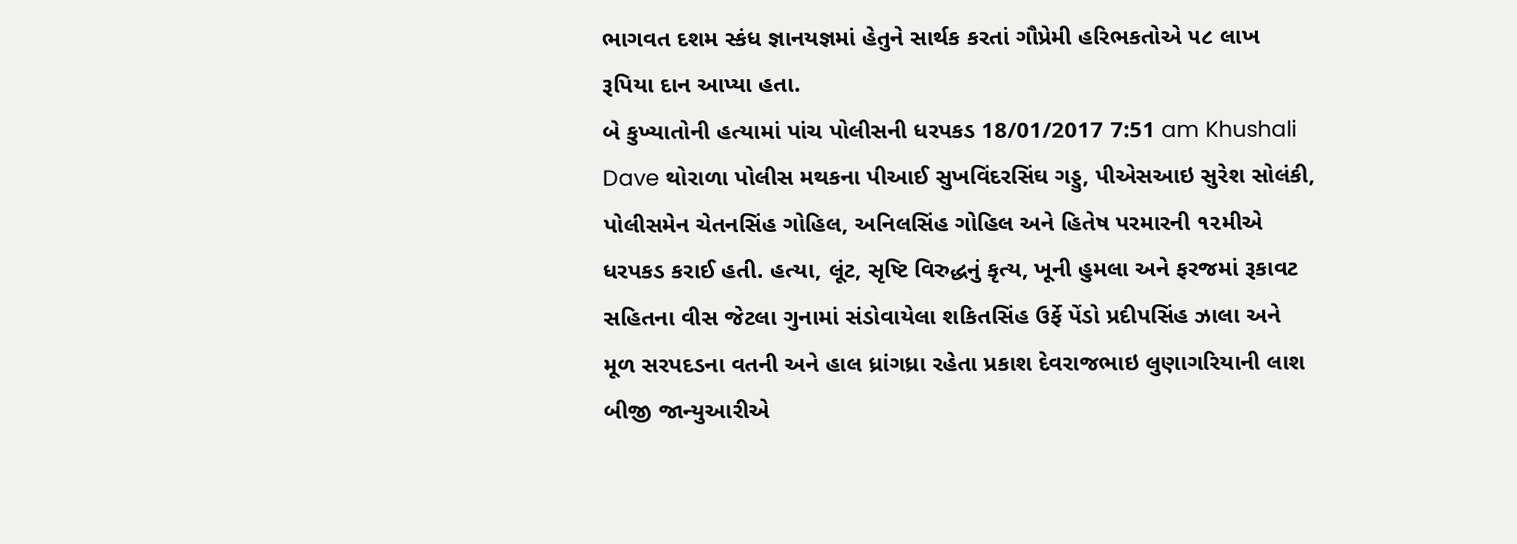ભાગવત દશમ સ્કંધ જ્ઞાનયજ્ઞમાં હેતુને સાર્થક કરતાં ગૌપ્રેમી હરિભકતોએ ૫૮ લાખ રૂપિયા દાન આપ્યા હતા.
બે કુખ્યાતોની હત્યામાં પાંચ પોલીસની ધરપકડ 18/01/2017 7:51 am Khushali Dave થોરાળા પોલીસ મથકના પીઆઈ સુખવિંદરસિંઘ ગડ્ડુ, પીએસઆઇ સુરેશ સોલંકી, પોલીસમેન ચેતનસિંહ ગોહિલ, અનિલસિંહ ગોહિલ અને હિતેષ પરમારની ૧૨મીએ ધરપકડ કરાઈ હતી. હત્યા, લૂંટ, સૃષ્ટિ વિરુદ્ધનું કૃત્ય, ખૂની હુમલા અને ફરજમાં રૂકાવટ સહિતના વીસ જેટલા ગુનામાં સંડોવાયેલા શકિતસિંહ ઉર્ફે પેંડો પ્રદીપસિંહ ઝાલા અને મૂળ સરપદડના વતની અને હાલ ધ્રાંગધ્રા રહેતા પ્રકાશ દેવરાજભાઇ લુણાગરિયાની લાશ બીજી જાન્યુઆરીએ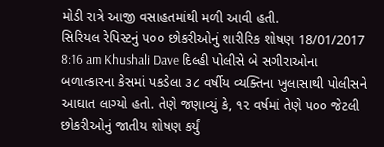મોડી રાત્રે આજી વસાહતમાંથી મળી આવી હતી.
સિરિયલ રેપિસ્ટનું ૫૦૦ છોકરીઓનું શારીરિક શોષણ 18/01/2017 8:16 am Khushali Dave દિલ્હી પોલીસે બે સગીરાઓના બળાત્કારના કેસમાં પકડેલા ૩૮ વર્ષીય વ્યક્તિના ખુલાસાથી પોલીસને આઘાત લાગ્યો હતો. તેણે જણાવ્યું કે, ૧૨ વર્ષમાં તેણે ૫૦૦ જેટલી છોકરીઓનું જાતીય શોષણ કર્યું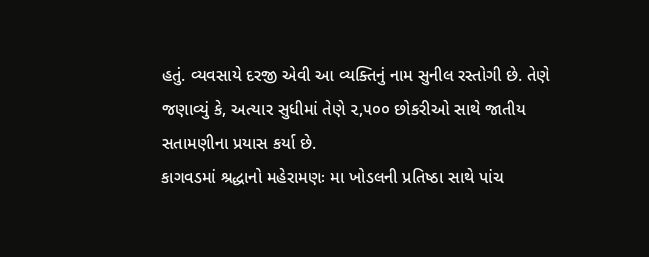હતું. વ્યવસાયે દરજી એવી આ વ્યક્તિનું નામ સુનીલ રસ્તોગી છે. તેણે જણાવ્યું કે, અત્યાર સુધીમાં તેણે ૨,૫૦૦ છોકરીઓ સાથે જાતીય સતામણીના પ્રયાસ કર્યા છે.
કાગવડમાં શ્રદ્ધાનો મહેરામણઃ મા ખોડલની પ્રતિષ્ઠા સાથે પાંચ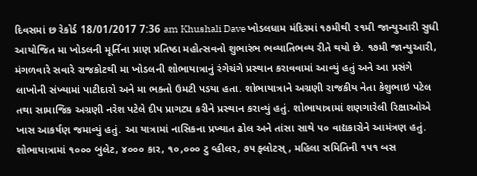દિવસમાં છ રેકોર્ડ 18/01/2017 7:36 am Khushali Dave ખોડલધામ મંદિરમાં ૧૭મીથી ૨૧મી જાન્યુઆરી સુધી આયોજિત મા ખોડલની મૂર્તિના પ્રાણ પ્રતિષ્ઠા મહોત્સવનો શુભારંભ ભવ્યાતિભવ્ય રીતે થયો છે. ૧૭મી જાન્યુઆરી, મંગળવારે સવારે રાજકોટથી મા ખોડલની શોભાયાત્રાનું રંગેચંગે પ્રસ્થાન કરાવવામાં આવ્યું હતું અને આ પ્રસંગે લાખોની સંખ્યામાં પાટીદારો અને મા ભક્તો ઉમટી પડયા હતા. શોભાયાત્રાને અગ્રણી રાજકીય નેતા કેશુભાઇ પટેલ તથા સામાજિક અગ્રણી નરેશ પટેલે દીપ પ્રાગટ્ય કરીને પ્રસ્થાન કરાવ્યું હતું. શોભાયાત્રામાં શણગારેલી રિક્ષાઓએ ખાસ આકર્ષણ જમાવ્યું હતું. આ યાત્રામાં નાસિકના પ્રખ્યાત ઢોલ અને તાંસા સાથે ૫૦ વાદ્યકારોને આમંત્રણ હતું. શોભાયાત્રામાં ૧૦૦૦ બુલેટ, ૪૦૦૦ કાર, ૧૦,૦૦૦ ટુ વ્હીલર, ૭૫ ફ્લોટસ્, મહિલા સમિતિની ૧૫૧ બસ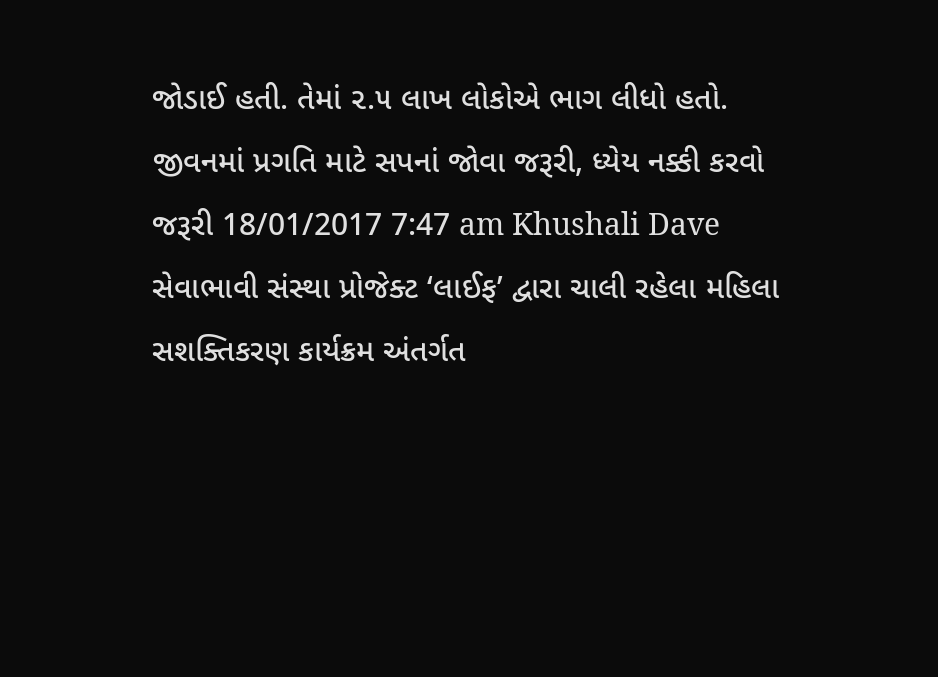જોડાઈ હતી. તેમાં ૨.૫ લાખ લોકોએ ભાગ લીધો હતો.
જીવનમાં પ્રગતિ માટે સપનાં જોવા જરૂરી, ધ્યેય નક્કી કરવો જરૂરી 18/01/2017 7:47 am Khushali Dave સેવાભાવી સંસ્થા પ્રોજેક્ટ ‘લાઈફ’ દ્વારા ચાલી રહેલા મહિલા સશક્તિકરણ કાર્યક્રમ અંતર્ગત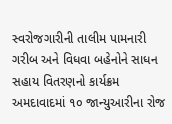સ્વરોજગારીની તાલીમ પામનારી ગરીબ અને વિધવા બહેનોને સાધન સહાય વિતરણનો કાર્યક્રમ અમદાવાદમાં ૧૦ જાન્યુઆરીના રોજ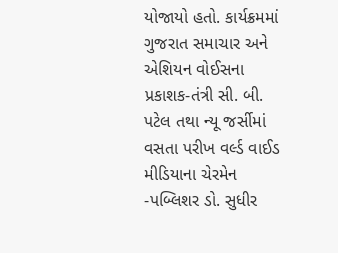યોજાયો હતો. કાર્યક્રમમાં ગુજરાત સમાચાર અને એશિયન વોઈસના પ્રકાશક-તંત્રી સી. બી. પટેલ તથા ન્યૂ જર્સીમાં વસતા પરીખ વર્લ્ડ વાઈડ મીડિયાના ચેરમેન -પબ્લિશર ડો. સુધીર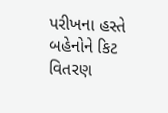પરીખના હસ્તે બહેનોને કિટ વિતરણ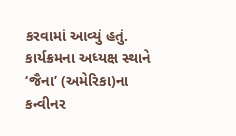કરવામાં આવ્યું હતું. કાર્યક્રમના અધ્યક્ષ સ્થાને ‘જૈના’ (અમેરિકા)ના કન્વીનર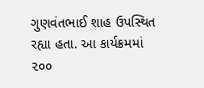ગુણવંતભાઈ શાહ ઉપસ્થિત રહ્યા હતા. આ કાર્યક્રમમાં ૨૦૦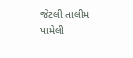જેટલી તાલીમ પામેલી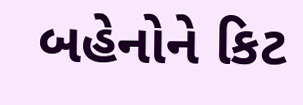બહેનોને કિટ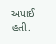અપાઈ હતી.